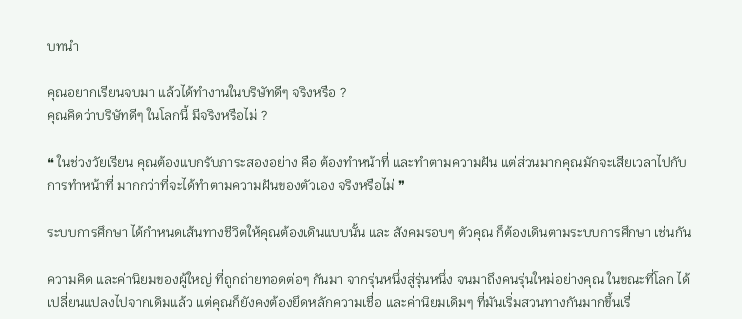บทนำ

คุณอยากเรียนจบมา แล้วได้ทำงานในบริษัทดีๆ จริงหรือ ?
คุณคิดว่าบริษัทดีๆ ในโลกนี้ มีจริงหรือไม่ ?

❝ ในช่วงวัยเรียน คุณต้องแบกรับภาระสองอย่าง คือ ต้องทำหน้าที่ และทำตามความฝัน แต่ส่วนมากคุณมักจะเสียเวลาไปกับการทำหน้าที่ มากกว่าที่จะได้ทำตามความฝันของตัวเอง จริงหรือไม่ ❞

ระบบการศึกษา ได้กำหนดเส้นทางชีวิตให้คุณต้องเดินแบบนั้น และ สังคมรอบๆ ตัวคุณ ก็ต้องเดินตามระบบการศึกษา เช่นกัน

ความคิด และค่านิยมของผู้ใหญ่ ที่ถูกถ่ายทอดต่อๆ กันมา จากรุ่นหนึ่งสู่รุ่นหนึ่ง จนมาถึงคนรุ่นใหม่อย่างคุณ ในขณะที่โลก ได้เปลี่ยนแปลงไปจากเดิมแล้ว แต่คุณก็ยังคงต้องยึดหลักความเชื่อ และค่านิยมเดิมๆ ที่มันเริ่มสวนทางกันมากขึ้นเรื่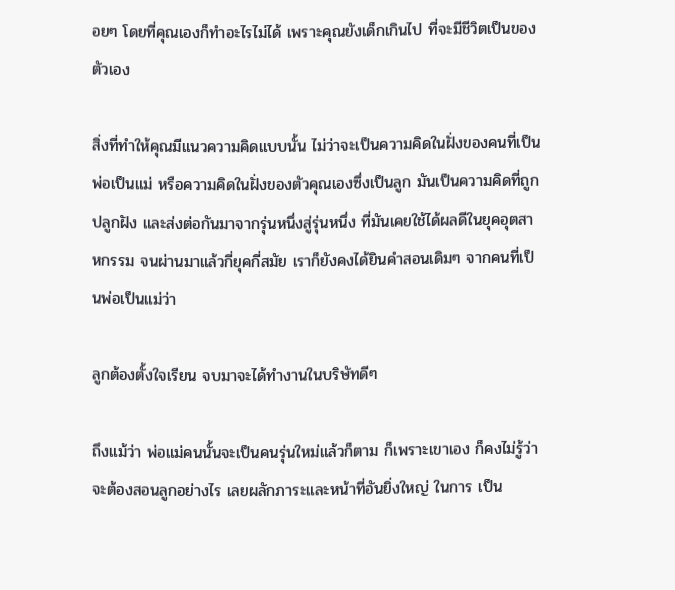อยๆ โดยที่คุณเองก็ทำอะไรไม่ได้ เพราะคุณยังเด็กเกินไป ที่จะมีชีวิตเป็นของตัวเอง

สิ่งที่ทำให้คุณมีแนวความคิดแบบนั้น ไม่ว่าจะเป็นความคิดในฝั่งของคนที่เป็นพ่อเป็นแม่ หรือความคิดในฝั่งของตัวคุณเองซึ่งเป็นลูก มันเป็นความคิดที่ถูกปลูกฝัง และส่งต่อกันมาจากรุ่นหนึ่งสู่รุ่นหนึ่ง ที่มันเคยใช้ได้ผลดีในยุคอุตสาหกรรม จนผ่านมาแล้วกี่ยุคกี่สมัย เราก็ยังคงได้ยินคำสอนเดิมๆ จากคนที่เป็นพ่อเป็นแม่ว่า

ลูกต้องตั้งใจเรียน จบมาจะได้ทำงานในบริษัทดีๆ

ถึงแม้ว่า พ่อแม่คนนั้นจะเป็นคนรุ่นใหม่แล้วก็ตาม ก็เพราะเขาเอง ก็คงไม่รู้ว่าจะต้องสอนลูกอย่างไร เลยผลักภาระและหน้าที่อันยิ่งใหญ่ ในการ เป็น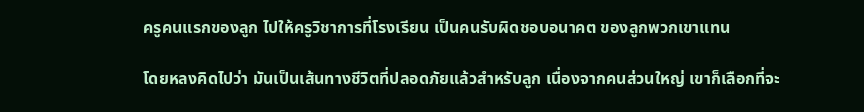ครูคนแรกของลูก ไปให้ครูวิชาการที่โรงเรียน เป็นคนรับผิดชอบอนาคต ของลูกพวกเขาแทน

โดยหลงคิดไปว่า มันเป็นเส้นทางชีวิตที่ปลอดภัยแล้วสำหรับลูก เนื่องจากคนส่วนใหญ่ เขาก็เลือกที่จะ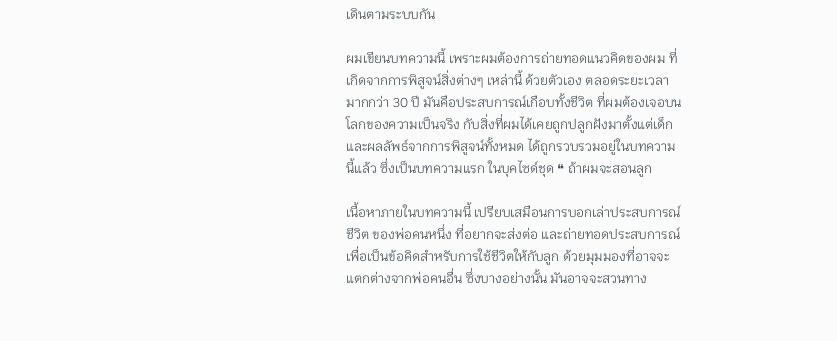เดินตามระบบกัน

ผมเขียนบทความนี้ เพราะผมต้องการถ่ายทอดแนวคิดของผม ที่เกิดจากการพิสูจน์สิ่งต่างๆ เหล่านี้ ด้วยตัวเอง ตลอดระยะเวลามากกว่า 30 ปี มันคือประสบการณ์เกือบทั้งชีวิต ที่ผมต้องเจอบนโลกของความเป็นจริง กับสิ่งที่ผมได้เคยถูกปลูกฝังมาตั้งแต่เด็ก และผลลัพธ์จากการพิสูจน์ทั้งหมด ได้ถูกรวบรวมอยู่ในบทความนี้แล้ว ซึ่งเป็นบทความแรก ในบุคไซด์ชุด ❝ ถ้าผมจะสอนลูก

เนื้อหาภายในบทความนี้ เปรียบเสมือนการบอกเล่าประสบการณ์ชีวิต ของพ่อคนหนึ่ง ที่อยากจะส่งต่อ และถ่ายทอดประสบการณ์ เพื่อเป็นข้อคิดสำหรับการใช้ชีวิตให้กับลูก ด้วยมุมมองที่อาจจะแตกต่างจากพ่อคนอื่น ซึ่งบางอย่างนั้น มันอาจจะสวนทาง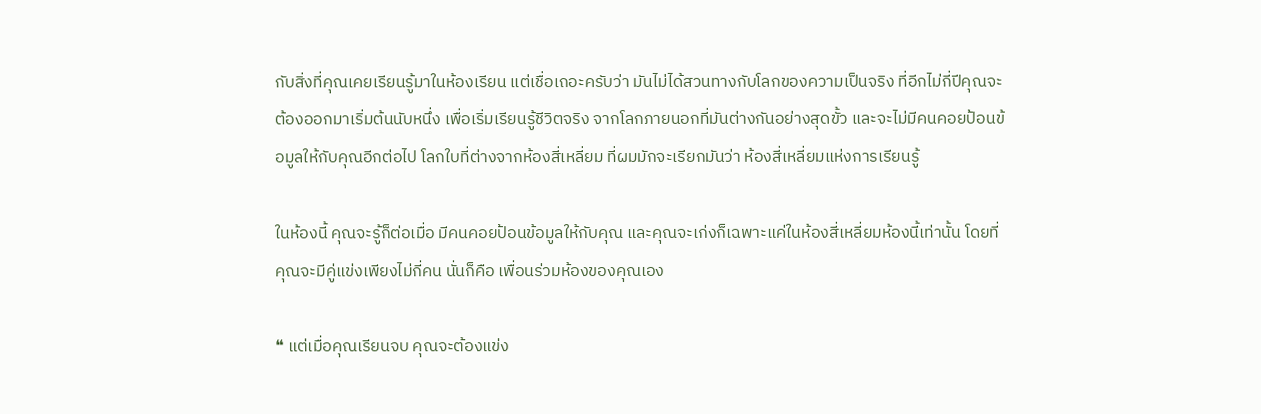กับสิ่งที่คุณเคยเรียนรู้มาในห้องเรียน แต่เชื่อเถอะครับว่า มันไม่ได้สวนทางกับโลกของความเป็นจริง ที่อีกไม่กี่ปีคุณจะต้องออกมาเริ่มต้นนับหนึ่ง เพื่อเริ่มเรียนรู้ชีวิตจริง จากโลกภายนอกที่มันต่างกันอย่างสุดขั้ว และจะไม่มีคนคอยป้อนข้อมูลให้กับคุณอีกต่อไป โลกใบที่ต่างจากห้องสี่เหลี่ยม ที่ผมมักจะเรียกมันว่า ห้องสี่เหลี่ยมแห่งการเรียนรู้

ในห้องนี้ คุณจะรู้ก็ต่อเมื่อ มีคนคอยป้อนข้อมูลให้กับคุณ และคุณจะเก่งก็เฉพาะแค่ในห้องสี่เหลี่ยมห้องนี้เท่านั้น โดยที่คุณจะมีคู่แข่งเพียงไม่กี่คน นั่นก็คือ เพื่อนร่วมห้องของคุณเอง

❝ แต่เมื่อคุณเรียนจบ คุณจะต้องแข่ง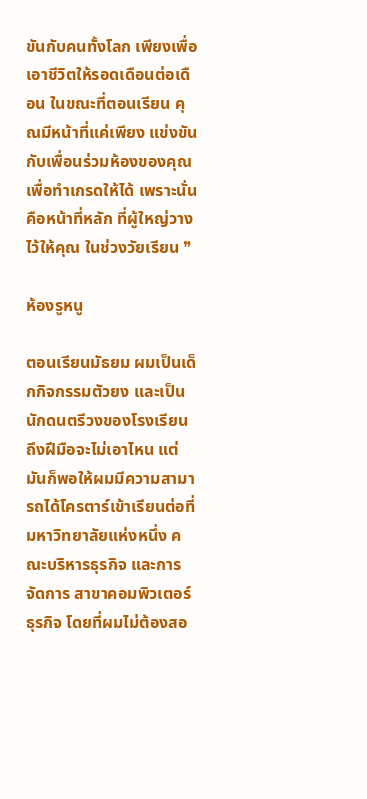ขันกับคนทั้งโลก เพียงเพื่อเอาชีวิตให้รอดเดือนต่อเดือน ในขณะที่ตอนเรียน คุณมีหน้าที่แค่เพียง แข่งขันกับเพื่อนร่วมห้องของคุณ เพื่อทำเกรดให้ได้ เพราะนั่นคือหน้าที่หลัก ที่ผู้ใหญ่วางไว้ให้คุณ ในช่วงวัยเรียน ❞

ห้องรูหนู

ตอนเรียนมัธยม ผมเป็นเด็กกิจกรรมตัวยง และเป็นนักดนตรีวงของโรงเรียน ถึงฝีมือจะไม่เอาไหน แต่มันก็พอให้ผมมีความสามารถได้โครตาร์เข้าเรียนต่อที่มหาวิทยาลัยแห่งหนึ่ง คณะบริหารธุรกิจ และการจัดการ สาขาคอมพิวเตอร์ธุรกิจ โดยที่ผมไม่ต้องสอ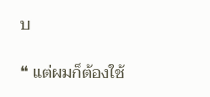บ

❝ แต่ผมก็ต้องใช้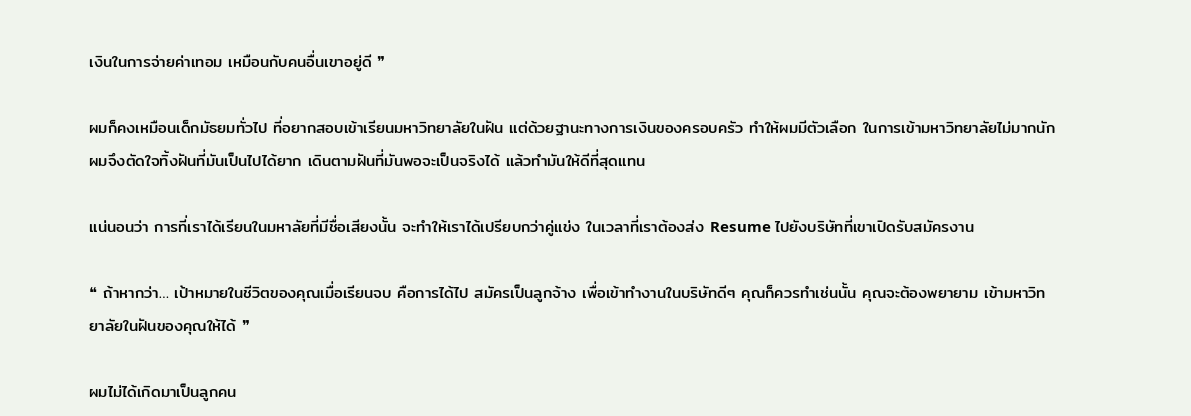เงินในการจ่ายค่าเทอม เหมือนกับคนอื่นเขาอยู่ดี ❞

ผมก็คงเหมือนเด็กมัธยมทั่วไป ที่อยากสอบเข้าเรียนมหาวิทยาลัยในฝัน แต่ด้วยฐานะทางการเงินของครอบครัว ทําให้ผมมีตัวเลือก ในการเข้ามหาวิทยาลัยไม่มากนัก ผมจึงตัดใจทิ้งฝันที่มันเป็นไปได้ยาก เดินตามฝันที่มันพอจะเป็นจริงได้ แล้วทํามันให้ดีที่สุดแทน

แน่นอนว่า การที่เราได้เรียนในมหาลัยที่มีชื่อเสียงนั้น จะทำให้เราได้เปรียบกว่าคู่แข่ง ในเวลาที่เราต้องส่ง Resume ไปยังบริษัทที่เขาเปิดรับสมัครงาน

❝ ถ้าหากว่า… เป้าหมายในชีวิตของคุณเมื่อเรียนจบ คือการได้ไป สมัครเป็นลูกจ้าง เพื่อเข้าทำงานในบริษัทดีๆ คุณก็ควรทำเช่นนั้น คุณจะต้องพยายาม เข้ามหาวิทยาลัยในฝันของคุณให้ได้ ❞

ผมไม่ได้เกิดมาเป็นลูกคน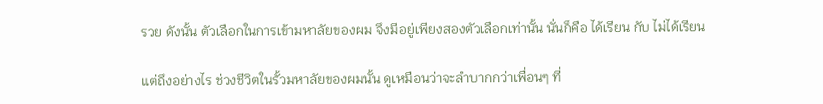รวย ดังนั้น ตัวเลือกในการเข้ามหาลัยของผม จึงมีอยู่เพียงสองตัวเลือกเท่านั้น นั่นก็คือ ได้เรียน กับ ไม่ได้เรียน

แต่ถึงอย่างไร ช่วงชีวิตในรั้วมหาลัยของผมนั้น ดูเหมือนว่าจะลำบากกว่าเพื่อนๆ ที่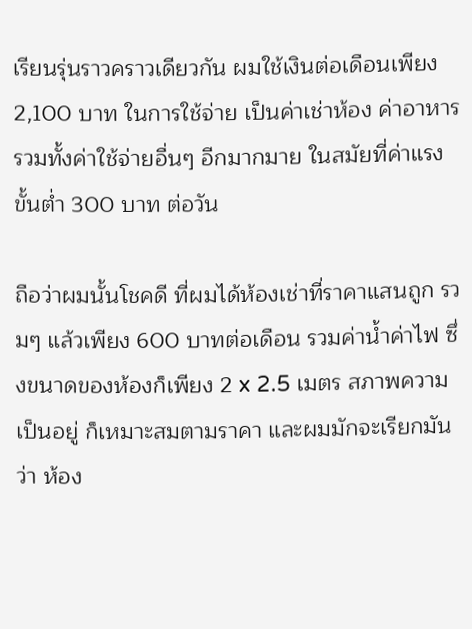เรียนรุ่นราวคราวเดียวกัน ผมใช้เงินต่อเดือนเพียง 2,100 บาท ในการใช้จ่าย เป็นค่าเช่าห้อง ค่าอาหาร รวมทั้งค่าใช้จ่ายอื่นๆ อีกมากมาย ในสมัยที่ค่าแรงขั้นต่ำ 300 บาท ต่อวัน

ถือว่าผมนั้นโชคดี ที่ผมได้ห้องเช่าที่ราคาแสนถูก รวมๆ แล้วเพียง 600 บาทต่อเดือน รวมค่าน้ำค่าไฟ ซึ่งขนาดของห้องก็เพียง 2 x 2.5 เมตร สภาพความเป็นอยู่ ก็เหมาะสมตามราคา และผมมักจะเรียกมันว่า ห้อง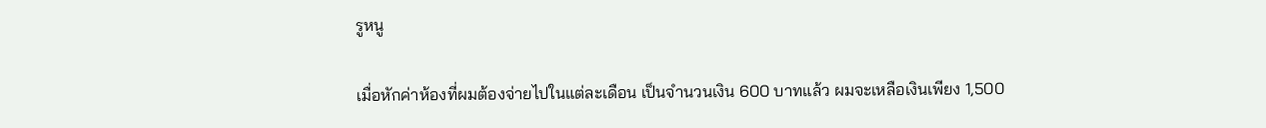รูหนู

เมื่อหักค่าห้องที่ผมต้องจ่ายไปในแต่ละเดือน เป็นจำนวนเงิน 600 บาทแล้ว ผมจะเหลือเงินเพียง 1,500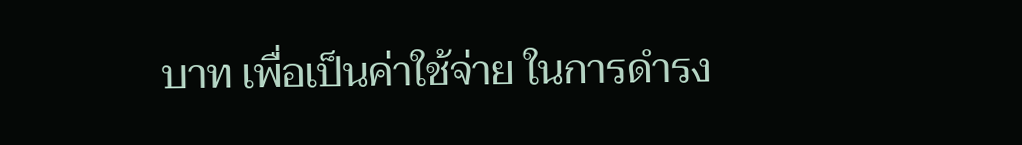บาท เพื่อเป็นค่าใช้จ่าย ในการดำรง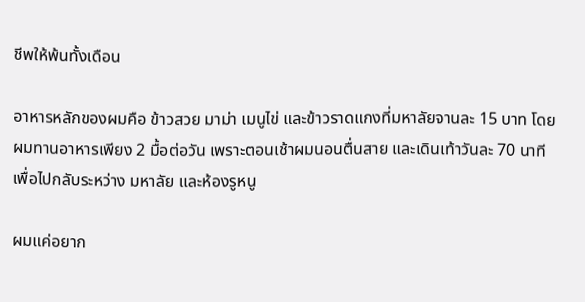ชีพให้พ้นทั้งเดือน

อาหารหลักของผมคือ ข้าวสวย มาม่า เมนูไข่ และข้าวราดแกงที่มหาลัยจานละ 15 บาท โดยผมทานอาหารเพียง 2 มื้อต่อวัน เพราะตอนเช้าผมนอนตื่นสาย และเดินเท้าวันละ 70 นาที เพื่อไปกลับระหว่าง มหาลัย และห้องรูหนู

ผมแค่อยาก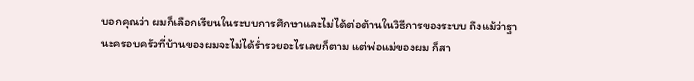บอกคุณว่า ผมก็เลือกเรียนในระบบการศึกษาและไม่ได้ต่อต้านในวิธีการของระบบ ถึงแม้ว่าฐานะครอบครัวที่บ้านของผมจะไม่ได้ร่ำรวยอะไรเลยก็ตาม แต่พ่อแม่ของผม ก็สา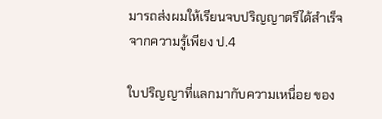มารถส่งผมให้เรียนจบปริญญาตรีได้สำเร็จ จากความรู้เพียง ป.4

ใบปริญญาที่แลกมากับความเหนื่อย ของ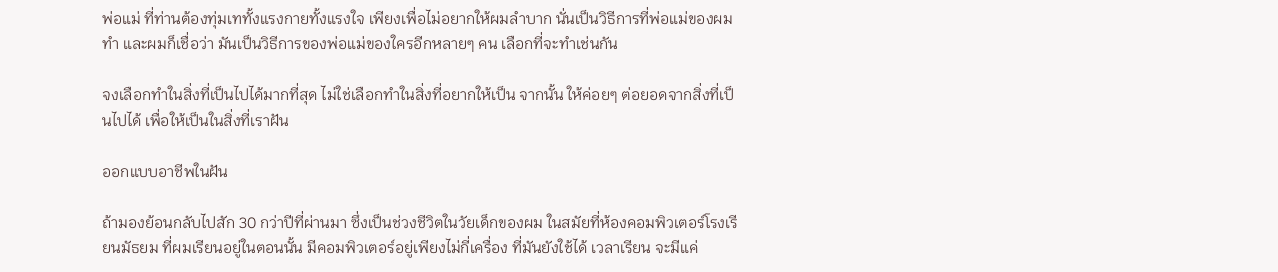พ่อแม่ ที่ท่านต้องทุ่มเททั้งแรงกายทั้งแรงใจ เพียงเพื่อไม่อยากให้ผมลำบาก นั่นเป็นวิธีการที่พ่อแม่ของผมทำ และผมก็เชื่อว่า มันเป็นวิธีการของพ่อแม่ของใครอีกหลายๆ คน เลือกที่จะทำเช่นกัน

จงเลือกทำในสิ่งที่เป็นไปได้มากที่สุด ไม่ใช่เลือกทำในสิ่งที่อยากให้เป็น จากนั้น ให้ค่อยๆ ต่อยอดจากสิ่งที่เป็นไปได้ เพื่อให้เป็นในสิ่งที่เราฝัน

ออกแบบอาชีพในฝัน

ถ้ามองย้อนกลับไปสัก 30 กว่าปีที่ผ่านมา ซึ่งเป็นช่วงชีวิตในวัยเด็กของผม ในสมัยที่ห้องคอมพิวเตอร์โรงเรียนมัธยม ที่ผมเรียนอยู่ในตอนนั้น มีคอมพิวเตอร์อยู่เพียงไม่กี่เครื่อง ที่มันยังใช้ได้ เวลาเรียน จะมีแค่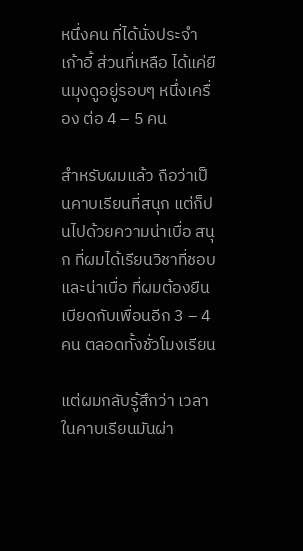หนึ่งคน ที่ได้นั่งประจำเก้าอี้ ส่วนที่เหลือ ได้แค่ยืนมุงดูอยู่รอบๆ หนึ่งเครื่อง ต่อ 4 – 5 คน

สำหรับผมแล้ว ถือว่าเป็นคาบเรียนที่สนุก แต่ก็ปนไปด้วยความน่าเบื่อ สนุก ที่ผมได้เรียนวิชาที่ชอบ และน่าเบื่อ ที่ผมต้องยืนเบียดกับเพื่อนอีก 3 – 4 คน ตลอดทั้งชั่วโมงเรียน

แต่ผมกลับรู้สึกว่า เวลาในคาบเรียนมันผ่า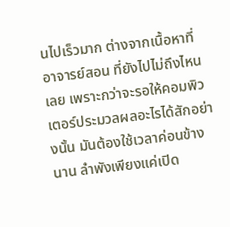นไปเร็วมาก ต่างจากเนื้อหาที่อาจารย์สอน ที่ยังไปไม่ถึงไหนเลย เพราะกว่าจะรอให้คอมพิวเตอร์ประมวลผลอะไรได้สักอย่างนั้น มันต้องใช้เวลาค่อนข้างนาน ลำพังเพียงแค่เปิด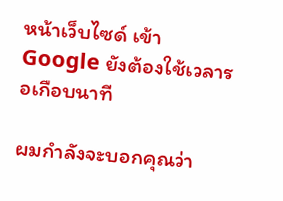หน้าเว็บไซด์ เข้า Google ยังต้องใช้เวลารอเกือบนาที

ผมกำลังจะบอกคุณว่า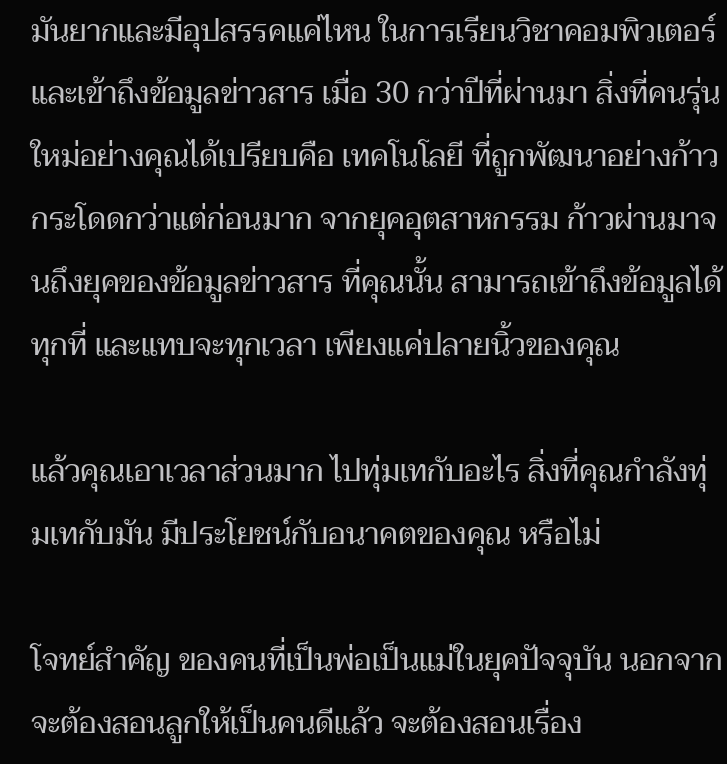มันยากและมีอุปสรรคแค่ไหน ในการเรียนวิชาคอมพิวเตอร์ และเข้าถึงข้อมูลข่าวสาร เมื่อ 30 กว่าปีที่ผ่านมา สิ่งที่คนรุ่นใหม่อย่างคุณได้เปรียบคือ เทคโนโลยี ที่ถูกพัฒนาอย่างก้าวกระโดดกว่าแต่ก่อนมาก จากยุคอุตสาหกรรม ก้าวผ่านมาจนถึงยุคของข้อมูลข่าวสาร ที่คุณนั้น สามารถเข้าถึงข้อมูลได้ทุกที่ และแทบจะทุกเวลา เพียงแค่ปลายนิ้วของคุณ

แล้วคุณเอาเวลาส่วนมาก ไปทุ่มเทกับอะไร สิ่งที่คุณกำลังทุ่มเทกับมัน มีประโยชน์กับอนาคตของคุณ หรือไม่

โจทย์สำคัญ ของคนที่เป็นพ่อเป็นแม่ในยุคปัจจุบัน นอกจากจะต้องสอนลูกให้เป็นคนดีแล้ว จะต้องสอนเรื่อง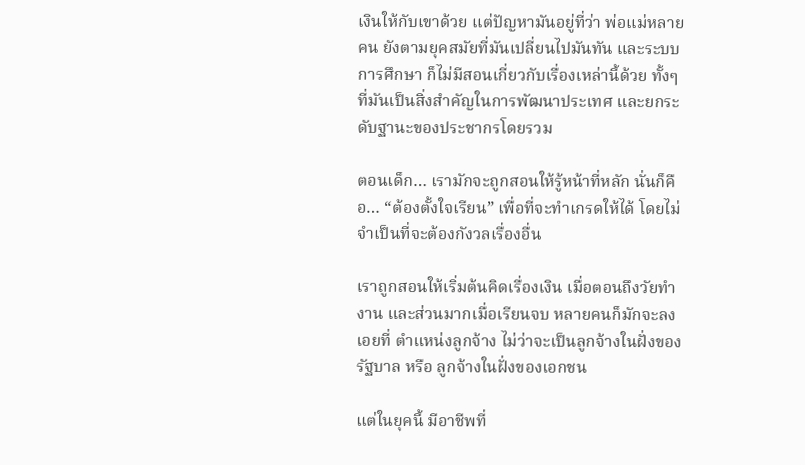เงินให้กับเขาด้วย แต่ปัญหามันอยู่ที่ว่า พ่อแม่หลายคน ยังตามยุคสมัยที่มันเปลี่ยนไปมันทัน และระบบการศึกษา ก็ไม่มีสอนเกี่ยวกับเรื่องเหล่านี้ด้วย ทั้งๆ ที่มันเป็นสิ่งสำคัญในการพัฒนาประเทศ และยกระดับฐานะของประชากรโดยรวม

ตอนเด็ก… เรามักจะถูกสอนให้รู้หน้าที่หลัก นั่นก็คือ… “ต้องตั้งใจเรียน” เพื่อที่จะทำเกรดให้ได้ โดยไม่จำเป็นที่จะต้องกังวลเรื่องอื่น

เราถูกสอนให้เริ่มต้นคิดเรื่องเงิน เมื่อตอนถึงวัยทำงาน และส่วนมากเมื่อเรียนจบ หลายคนก็มักจะลงเอยที่ ตำแหน่งลูกจ้าง ไม่ว่าจะเป็นลูกจ้างในฝั่งของรัฐบาล หรือ ลูกจ้างในฝั่งของเอกชน

แต่ในยุคนี้ มีอาชีพที่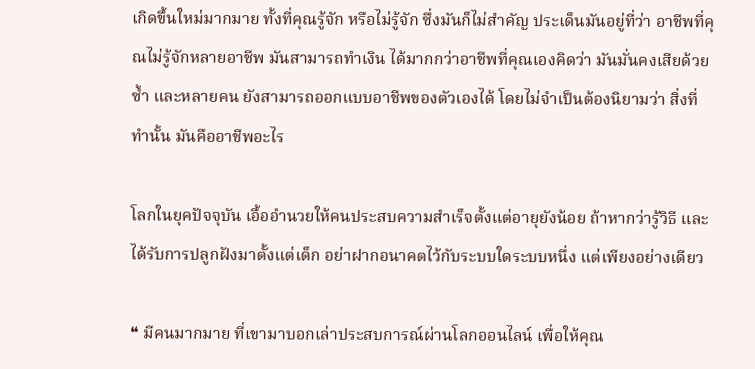เกิดขึ้นใหม่มากมาย ทั้งที่คุณรู้จัก หรือไม่รู้จัก ซึ่งมันก็ไม่สำคัญ ประเด็นมันอยู่ที่ว่า อาชีพที่คุณไม่รู้จักหลายอาชีพ มันสามารถทำเงิน ได้มากกว่าอาชีพที่คุณเองคิดว่า มันมั่นคงเสียด้วยซ้ำ และหลายคน ยังสามารถออกแบบอาชีพของตัวเองได้ โดยไม่จำเป็นต้องนิยามว่า สิ่งที่ทำนั้น มันคืออาชีพอะไร

โลกในยุคปัจจุบัน เอื้ออำนวยให้คนประสบความสำเร็จตั้งแต่อายุยังน้อย ถ้าหากว่ารู้วิธี และได้รับการปลูกฝังมาตั้งแต่เด็ก อย่าฝากอนาคตไว้กับระบบใดระบบหนึ่ง แต่เพียงอย่างเดียว

❝ มีคนมากมาย ที่เขามาบอกเล่าประสบการณ์ผ่านโลกออนไลน์ เพื่อให้คุณ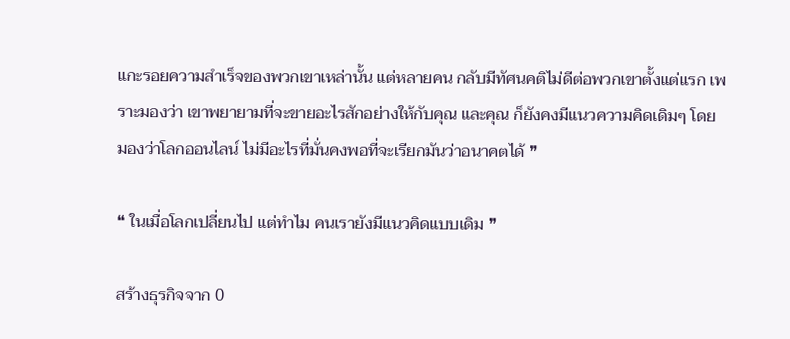แกะรอยความสำเร็จของพวกเขาเหล่านั้น แต่หลายคน กลับมีทัศนคติไม่ดีต่อพวกเขาตั้งแต่แรก เพราะมองว่า เขาพยายามที่จะขายอะไรสักอย่างให้กับคุณ และคุณ ก็ยังคงมีแนวความคิดเดิมๆ โดยมองว่าโลกออนไลน์ ไม่มีอะไรที่มั่นคงพอที่จะเรียกมันว่าอนาคตได้ ❞

❝ ในเมื่อโลกเปลี่ยนไป แต่ทำไม คนเรายังมีแนวคิดแบบเดิม ❞

สร้างธุรกิจจาก 0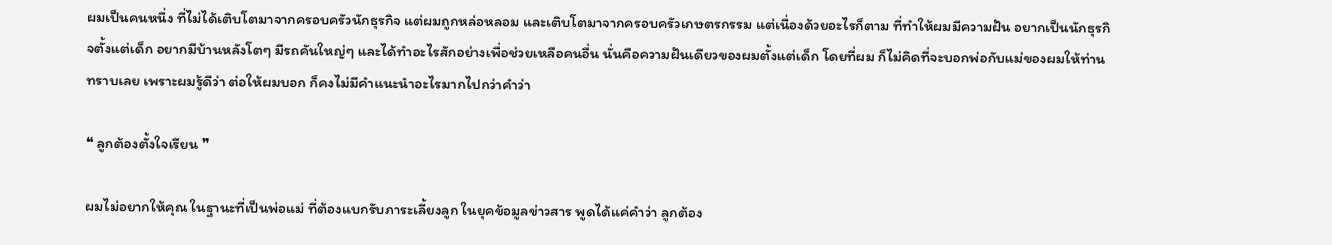ผมเป็นคนหนึ่ง ที่ไม่ได้เติบโตมาจากครอบครัวนักธุรกิจ แต่ผมถูกหล่อหลอม และเติบโตมาจากครอบครัวเกษตรกรรม แต่เนื่องด้วยอะไรก็ตาม ที่ทําให้ผมมีความฝัน อยากเป็นนักธุรกิจตั้งแต่เด็ก อยากมีบ้านหลังโตๆ มีรถคันใหญ่ๆ และได้ทําอะไรสักอย่างเพื่อช่วยเหลือคนอื่น นั่นคือความฝันเดียวของผมตั้งแต่เด็ก โดยที่ผม ก็ไม่คิดที่จะบอกพ่อกับแม่ของผมให้ท่านทราบเลย เพราะผมรู้ดีว่า ต่อให้ผมบอก ก็คงไม่มีคำแนะนำอะไรมากไปกว่าคำว่า

❝ ลูกต้องตั้งใจเรียน ❞

ผมไม่อยากให้คุณ ในฐานะที่เป็นพ่อแม่ ที่ต้องแบกรับภาระเลี้ยงลูก ในยุคข้อมูลข่าวสาร พูดได้แค่คำว่า ลูกต้อง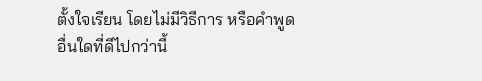ตั้งใจเรียน โดยไม่มีวิธีการ หรือคำพูดอื่นใดที่ดีไปกว่านี้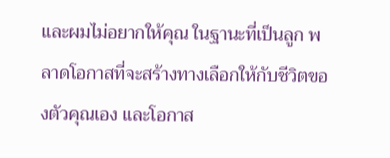และผมไม่อยากให้คุณ ในฐานะที่เป็นลูก พลาดโอกาสที่จะสร้างทางเลือกให้กับชีวิตของตัวคุณเอง และโอกาส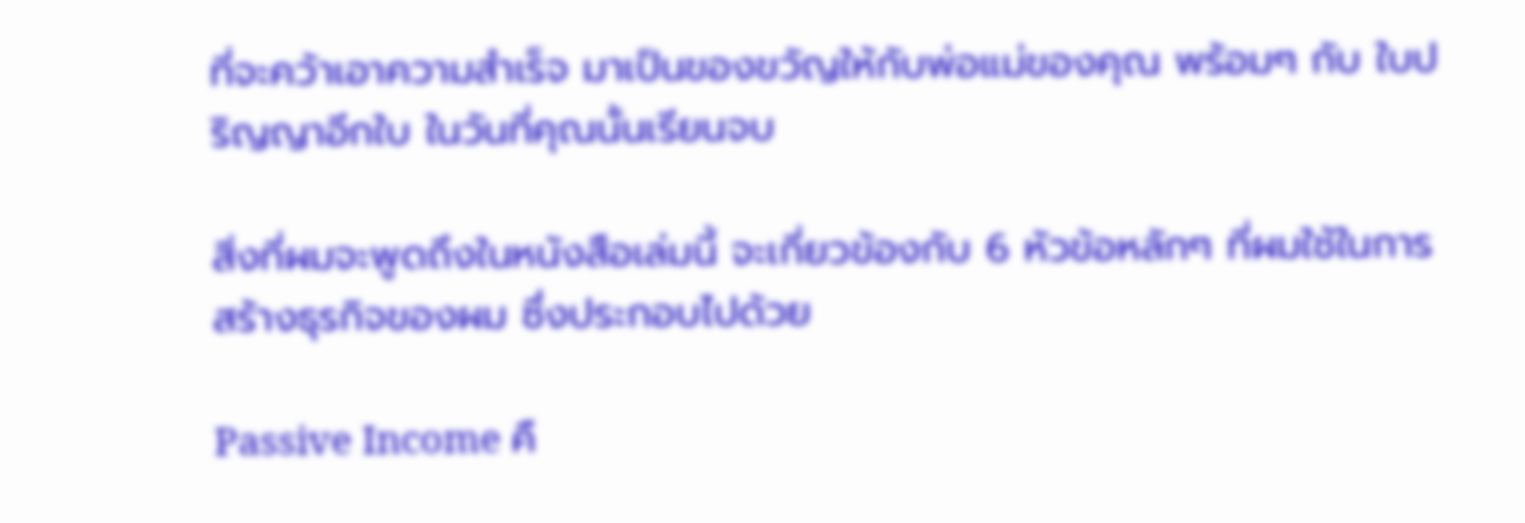ที่จะคว้าเอาความสำเร็จ มาเป็นของขวัญให้กับพ่อแม่ของคุณ พร้อมๆ กับ ใบปริญญาอีกใบ ในวันที่คุณนั้นเรียนจบ

สิ่งที่ผมจะพูดถึงในหนังสือเล่มนี้ จะเกี่ยวข้องกับ 6 หัวข้อหลักๆ ที่ผมใช้ในการสร้างธุรกิจของผม ซึ่งประกอบไปด้วย

Passive Income คื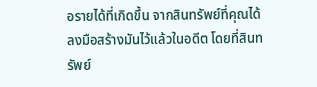อรายได้ที่เกิดขึ้น จากสินทรัพย์ที่คุณได้ลงมือสร้างมันไว้แล้วในอดีต โดยที่สินทรัพย์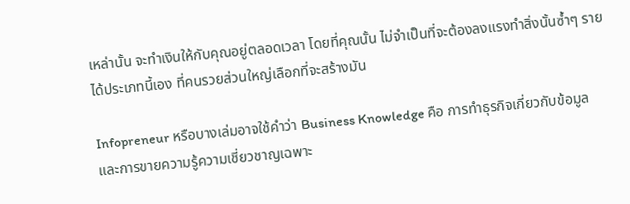เหล่านั้น จะทำเงินให้กับคุณอยู่ตลอดเวลา โดยที่คุณนั้น ไม่จำเป็นที่จะต้องลงแรงทำสิ่งนั้นซ้ำๆ รายได้ประเภทนี้เอง ที่คนรวยส่วนใหญ่เลือกที่จะสร้างมัน

Infopreneur หรือบางเล่มอาจใช้คำว่า Business Knowledge คือ การทำธุรกิจเกี่ยวกับข้อมูล และการขายความรู้ความเชี่ยวชาญเฉพาะ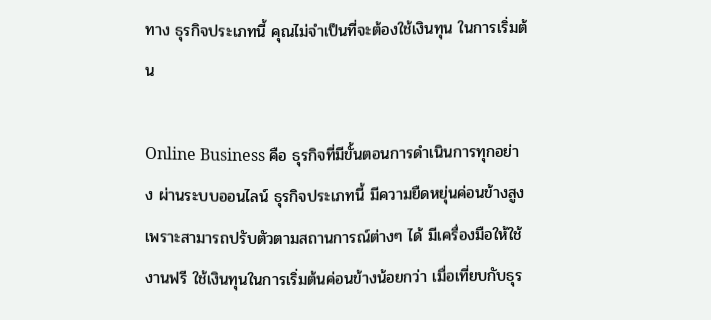ทาง ธุรกิจประเภทนี้ คุณไม่จำเป็นที่จะต้องใช้เงินทุน ในการเริ่มต้น

Online Business คือ ธุรกิจที่มีขั้นตอนการดำเนินการทุกอย่าง ผ่านระบบออนไลน์ ธุรกิจประเภทนี้ มีความยืดหยุ่นค่อนข้างสูง เพราะสามารถปรับตัวตามสถานการณ์ต่างๆ ได้ มีเครื่องมือให้ใช้งานฟรี ใช้เงินทุนในการเริ่มต้นค่อนข้างน้อยกว่า เมื่อเที่ยบกับธุร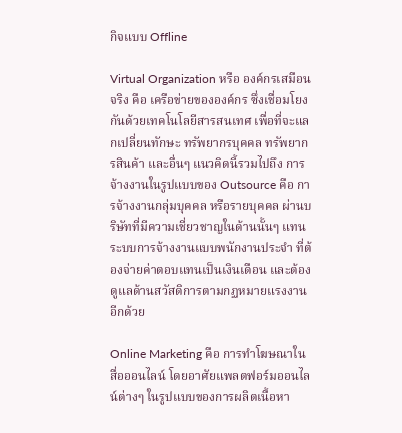กิจแบบ Offline

Virtual Organization หรือ องค์กรเสมือนจริง คือ เครือข่ายขององค์กร ซึ่งเชื่อมโยงกันด้วยเทคโนโลยีสารสนเทศ เพื่อที่จะแลกเปลี่ยนทักษะ ทรัพยากรบุคคล ทรัพยากรสินค้า และอื่นๆ แนวคิดนี้รวมไปถึง การจ้างงานในรูปแบบของ Outsource คือ การจ้างงานกลุ่มบุคคล หรือรายบุคคล ผ่านบริษัทที่มีความเชี่ยวชาญในด้านนั้นๆ แทนระบบการจ้างงานแบบพนักงานประจำ ที่ต้องจ่ายค่าตอบแทนเป็นเงินเดือน และต้องดูแลด้านสวัสดิการตามกฏหมายแรงงานอีกด้วย

Online Marketing คือ การทำโฆษณาในสื่อออนไลน์ โดยอาศัยแพลตฟอร์มออนไลน์ต่างๆ ในรูปแบบของการผลิตเนื้อหา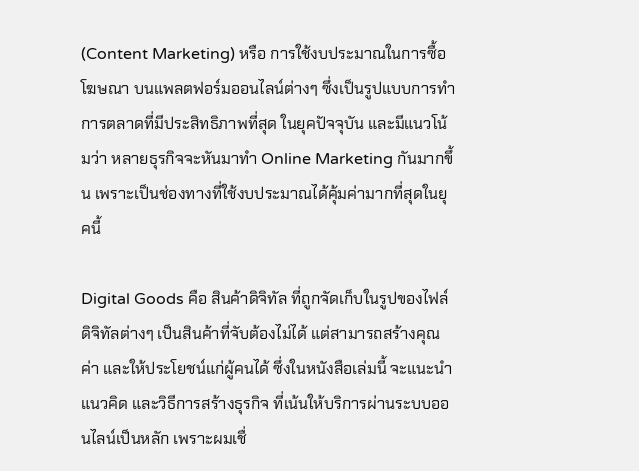(Content Marketing) หรือ การใช้งบประมาณในการซื้อโฆษณา บนแพลตฟอร์มออนไลน์ต่างๆ ซึ่งเป็นรูปแบบการทำการตลาดที่มีประสิทธิภาพที่สุด ในยุคปัจจุบัน และมีแนวโน้มว่า หลายธุรกิจจะหันมาทำ Online Marketing กันมากขึ้น เพราะเป็นช่องทางที่ใช้งบประมาณได้คุ้มค่ามากที่สุดในยุคนี้

Digital Goods คือ สินค้าดิจิทัล ที่ถูกจัดเก็บในรูปของไฟล์ดิจิทัลต่างๆ เป็นสินค้าที่จับต้องไม่ได้ แต่สามารถสร้างคุณค่า และให้ประโยชน์แก่ผู้คนได้ ซึ่งในหนังสือเล่มนี้ จะแนะนำแนวคิด และวิธีการสร้างธุรกิจ ที่เน้นให้บริการผ่านระบบออนไลน์เป็นหลัก เพราะผมเชื่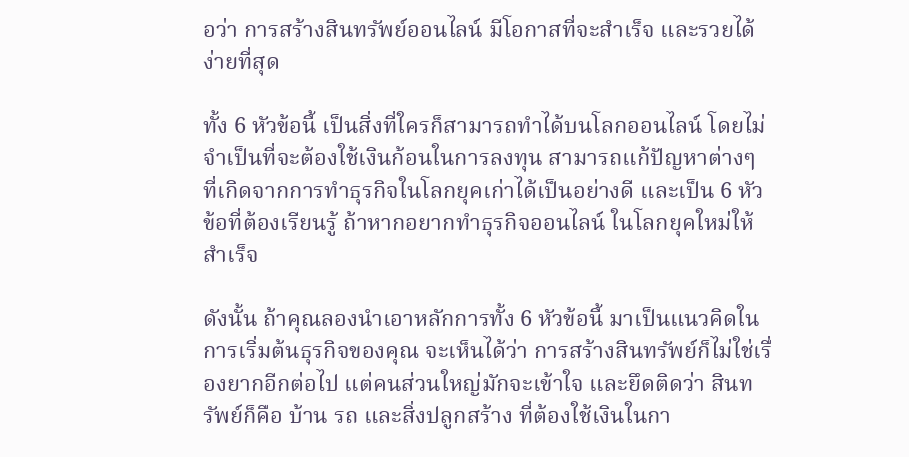อว่า การสร้างสินทรัพย์ออนไลน์ มีโอกาสที่จะสำเร็จ และรวยได้ง่ายที่สุด

ทั้ง 6 หัวข้อนี้ เป็นสิ่งที่ใครก็สามารถทำได้บนโลกออนไลน์ โดยไม่จำเป็นที่จะต้องใช้เงินก้อนในการลงทุน สามารถแก้ปัญหาต่างๆ ที่เกิดจากการทำธุรกิจในโลกยุคเก่าได้เป็นอย่างดี และเป็น 6 หัวข้อที่ต้องเรียนรู้ ถ้าหากอยากทำธุรกิจออนไลน์ ในโลกยุคใหม่ให้สำเร็จ

ดังนั้น ถ้าคุณลองนำเอาหลักการทั้ง 6 หัวข้อนี้ มาเป็นแนวคิดในการเริ่มต้นธุรกิจของคุณ จะเห็นได้ว่า การสร้างสินทรัพย์ก็ไม่ใช่เรื่องยากอีกต่อไป แต่คนส่วนใหญ่มักจะเข้าใจ และยึดติดว่า สินทรัพย์ก็คือ บ้าน รถ และสิ่งปลูกสร้าง ที่ต้องใช้เงินในกา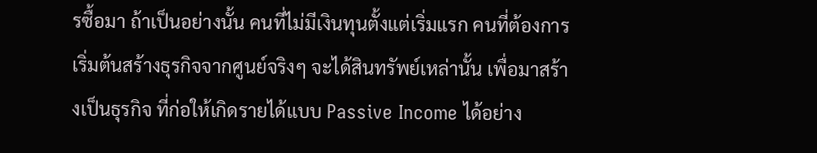รซื้อมา ถ้าเป็นอย่างนั้น คนที่ไม่มีเงินทุนตั้งแต่เริ่มแรก คนที่ต้องการเริ่มต้นสร้างธุรกิจจากศูนย์จริงๆ จะได้สินทรัพย์เหล่านั้น เพื่อมาสร้างเป็นธุรกิจ ที่ก่อให้เกิดรายได้แบบ Passive Income ได้อย่าง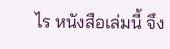ไร หนังสือเล่มนี้ จึง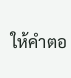ให้คำตอ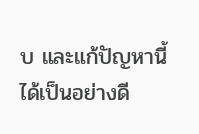บ และแก้ปัญหานี้ได้เป็นอย่างดี